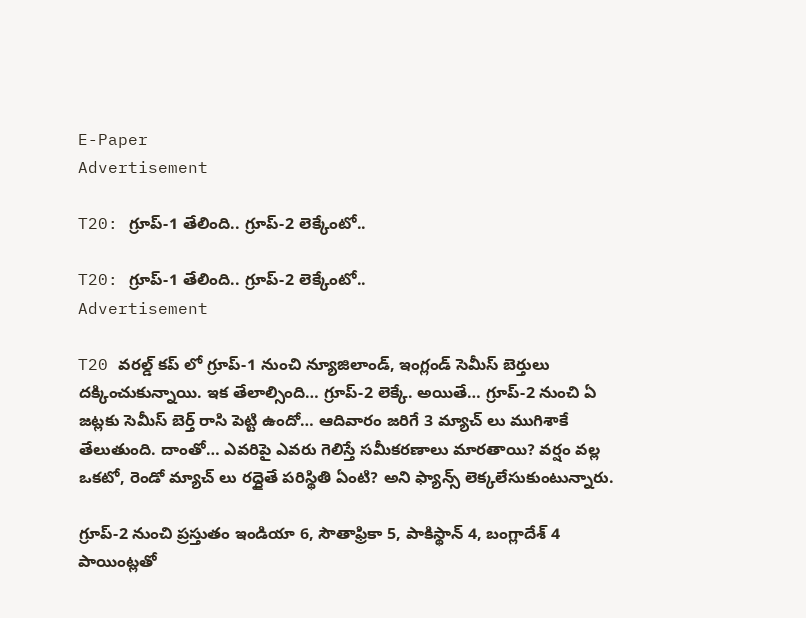E-Paper
Advertisement

T20: గ్రూప్-1 తేలింది.. గ్రూప్-2 లెక్కేంటో..

T20: గ్రూప్-1 తేలింది.. గ్రూప్-2 లెక్కేంటో..
Advertisement

T20 వరల్డ్ కప్ లో గ్రూప్-1 నుంచి న్యూజిలాండ్, ఇంగ్లండ్ సెమీస్ బెర్తులు దక్కించుకున్నాయి. ఇక తేలాల్సింది… గ్రూప్-2 లెక్కే. అయితే… గ్రూప్-2 నుంచి ఏ జట్లకు సెమీస్ బెర్త్ రాసి పెట్టి ఉందో… ఆదివారం జరిగే 3 మ్యాచ్ లు ముగిశాకే తేలుతుంది. దాంతో… ఎవరిపై ఎవరు గెలిస్తే సమీకరణాలు మారతాయి? వర్షం వల్ల ఒకటో, రెండో మ్యాచ్ లు రద్దైతే పరిస్థితి ఏంటి? అని ఫ్యాన్స్ లెక్కలేసుకుంటున్నారు.

గ్రూప్-2 నుంచి ప్రస్తుతం ఇండియా 6, సౌతాఫ్రికా 5, పాకిస్థాన్ 4, బంగ్లాదేశ్ 4 పాయింట్లతో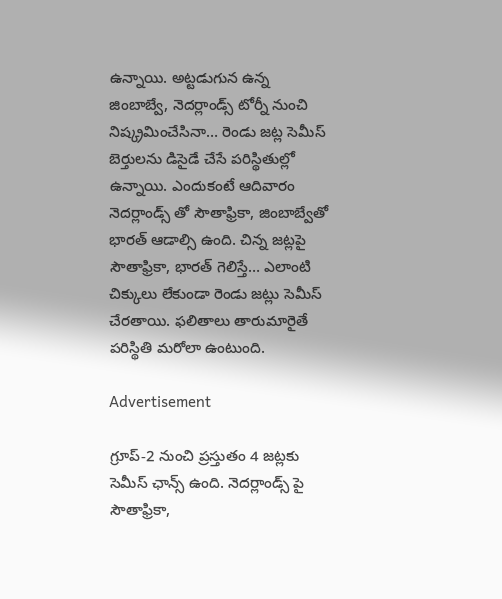ఉన్నాయి. అట్టడుగున ఉన్న జింబాబ్వే, నెదర్లాండ్స్ టోర్నీ నుంచి నిష్క్రమించేసినా… రెండు జట్ల సెమీస్ బెర్తులను డిసైడే చేసే పరిస్థితుల్లో ఉన్నాయి. ఎందుకంటే ఆదివారం నెదర్లాండ్స్ తో సౌతాఫ్రికా, జింబాబ్వేతో భారత్ ఆడాల్సి ఉంది. చిన్న జట్లపై సౌతాఫ్రికా, భారత్ గెలిస్తే… ఎలాంటి చిక్కులు లేకుండా రెండు జట్లు సెమీస్ చేరతాయి. ఫలితాలు తారుమారైతే పరిస్థితి మరోలా ఉంటుంది.

Advertisement

గ్రూప్-2 నుంచి ప్రస్తుతం 4 జట్లకు సెమీస్ ఛాన్స్ ఉంది. నెదర్లాండ్స్ పై సౌతాఫ్రికా,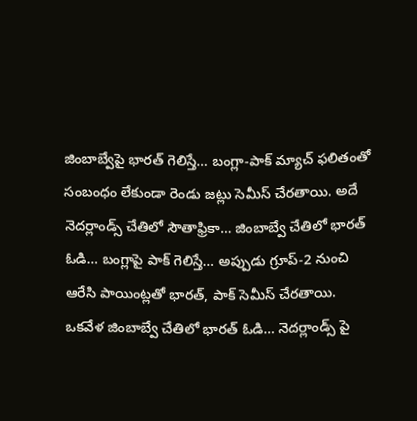జింబాబ్వేపై భారత్ గెలిస్తే… బంగ్లా-పాక్ మ్యాచ్ ఫలితంతో సంబంధం లేకుండా రెండు జట్లు సెమీస్ చేరతాయి. అదే నెదర్లాండ్స్‌ చేతిలో సౌతాఫ్రికా… జింబాబ్వే చేతిలో భారత్‌ ఓడి… బంగ్లాపై పాక్ గెలిస్తే… అప్పుడు గ్రూప్‌-2 నుంచి ఆరేసి పాయింట్లతో భారత్, పాక్ సెమీస్‌ చేరతాయి. ఒకవేళ జింబాబ్వే చేతిలో భారత్ ఓడి… నెదర్లాండ్స్ పై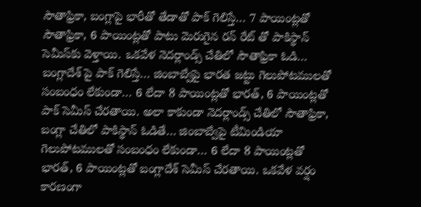సౌతాఫ్రికా, బంగ్లాపై భారీతో తేడాతో పాక్ గెలిస్తే… 7 పాయింట్లతో సౌతాఫ్రికా, 6 పాయింట్లతో పాటు మెరుగైన రన్ రేట్ తో పాకిస్థాన్ సెమీస్‌కు వెళ్తాయి. ఒకవేళ నెదర్లాండ్స్ చేతిలో సౌతాఫ్రికా ఓడి… బంగ్లాదేశ్ పై పాక్ గెలిస్తే… జింబాబ్వేపై భారత జట్టు గెలుపోటములతో సంబంధం లేకుండా… 6 లేదా 8 పాయింట్లతో భారత్, 6 పాయింట్లతో పాక్ సెమీస్ చేరతాయి. అలా కాకుండా నెదర్లాండ్స్ చేతిలో సౌతాఫ్రికా, బంగ్లా చేతిలో పాకిస్థాన్ ఓడితే… జింబాబ్వేపై టీమిండియా గెలుపోటములతో సంబంధం లేకుండా… 6 లేదా 8 పాయింట్లతో భారత్, 6 పాయింట్లతో బంగ్లాదేశ్ సెమీస్ చేరతాయి. ఒకవేళ వర్షం కారణంగా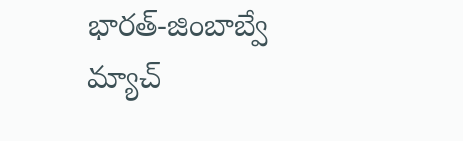భారత్-జింబాబ్వే మ్యాచ్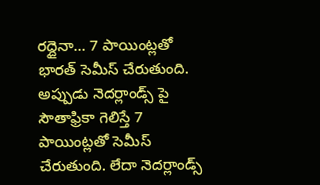రద్దైనా… 7 పాయింట్లతో భారత్ సెమీస్ చేరుతుంది. అప్పుడు నెదర్లాండ్స్ పై సౌతాఫ్రికా గెలిస్తే 7 పాయింట్లతో సెమీస్ చేరుతుంది. లేదా నెదర్లాండ్స్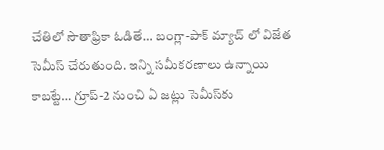చేతిలో సౌతాఫ్రికా ఓడితే… బంగ్లా-పాక్ మ్యాచ్ లో విజేత సెమీస్ చేరుతుంది. ఇన్ని సమీకరణాలు ఉన్నాయి కాబట్టే… గ్రూప్‌-2 నుంచి ఏ జట్లు సెమీస్‌కు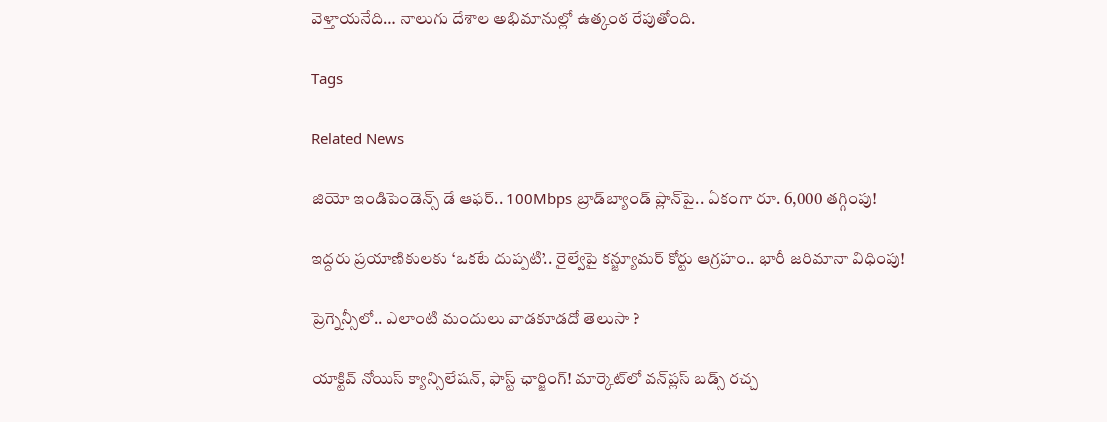వెళ్తాయనేది… నాలుగు దేశాల అభిమానుల్లో ఉత్కంఠ రేపుతోంది.

Tags

Related News

జియో ఇండిపెండెన్స్ డే ఆఫర్.. 100Mbps బ్రాడ్‌బ్యాండ్ ప్లాన్‌పై.. ఏకంగా రూ. 6,000 తగ్గింపు!

ఇద్దరు ప్రయాణికులకు ‘ఒకటే దుప్పటి’.. రైల్వేపై కన్జ్యూమర్ కోర్టు ఆగ్రహం.. భారీ జరిమానా విధింపు!

ప్రెగ్నెన్సీలో.. ఎలాంటి మందులు వాడకూడదో తెలుసా ?

యాక్టివ్ నోయిస్ క్యాన్సిలేషన్, ఫాస్ట్ ఛార్జింగ్! మార్కెట్‌లో వన్‌ప్లస్ బడ్స్ రచ్చ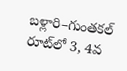బళ్లారి–గుంతకల్ రూట్‌లో 3, 4వ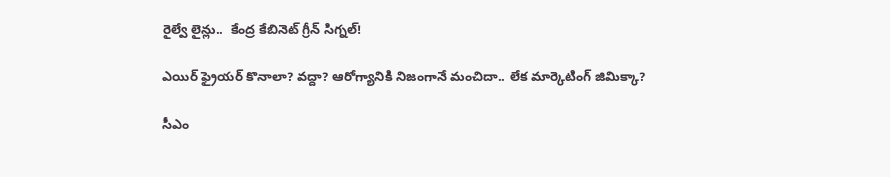రైల్వే లైన్లు..  కేంద్ర కేబినెట్ గ్రీన్ సిగ్నల్!

ఎయిర్ ఫ్రైయర్ కొనాలా? వద్దా? ఆరోగ్యానికి నిజంగానే మంచిదా.. లేక మార్కెటింగ్ జిమిక్కా?

సీఎం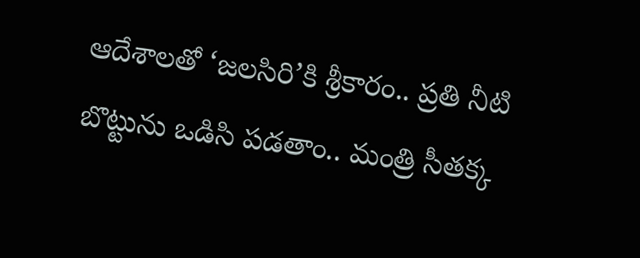ఆదేశాలతో ‘జలసిరి’కి శ్రీకారం.. ప్రతి నీటి బొట్టును ఒడిసి పడతాం.. మంత్రి సీతక్క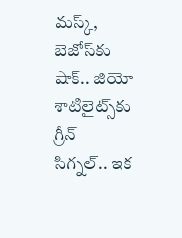మస్క్, బెజోస్‌కు షాక్.. జియో శాటిలైట్స్‌కు గ్రీన్ సిగ్నల్.. ఇక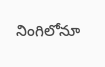నింగిలోనూ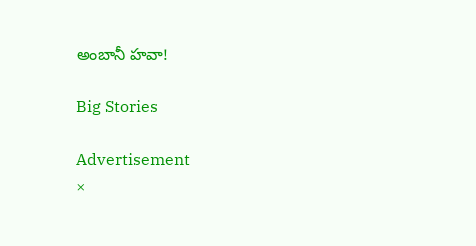అంబానీ హవా!

Big Stories

Advertisement
×